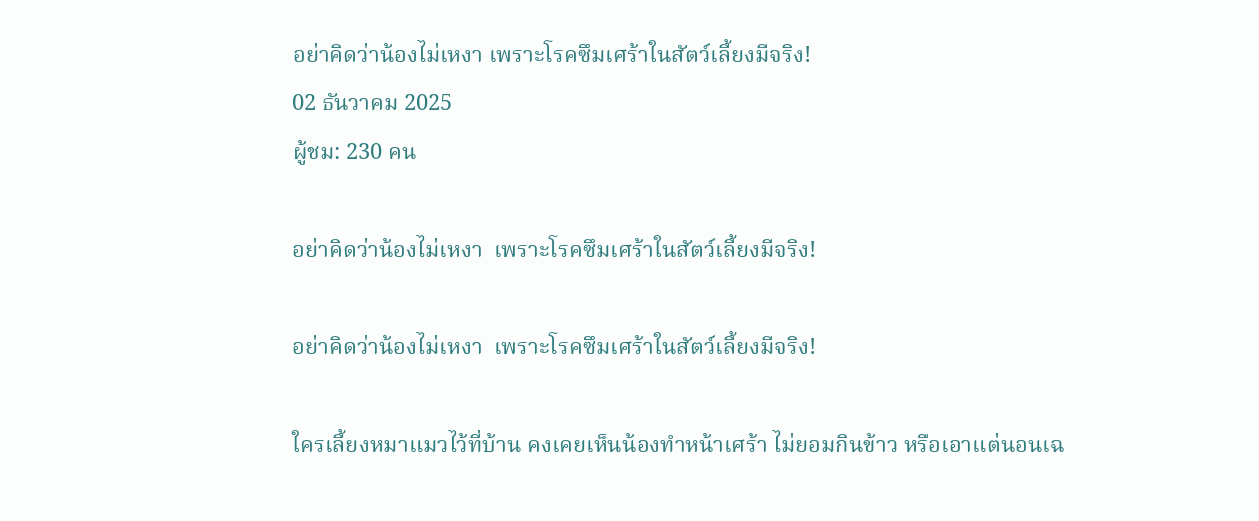อย่าคิดว่าน้องไม่เหงา เพราะโรคซึมเศร้าในสัตว์เลี้ยงมีจริง!
02 ธันวาคม 2025
ผู้ชม: 230 คน

อย่าคิดว่าน้องไม่เหงา  เพราะโรคซึมเศร้าในสัตว์เลี้ยงมีจริง!

อย่าคิดว่าน้องไม่เหงา  เพราะโรคซึมเศร้าในสัตว์เลี้ยงมีจริง!

ใครเลี้ยงหมาแมวไว้ที่บ้าน คงเคยเห็นน้องทำหน้าเศร้า ไม่ยอมกินข้าว หรือเอาแต่นอนเฉ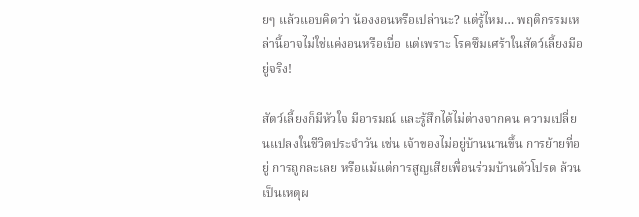ยๆ แล้วแอบคิดว่า น้องงอนหรือเปล่านะ? แต่รู้ไหม… พฤติกรรมเหล่านี้อาจไม่ใช่แค่งอนหรือเบื่อ แต่เพราะ โรคซึมเศร้าในสัตว์เลี้ยงมีอยู่จริง!

สัตว์เลี้ยงก็มีหัวใจ มีอารมณ์ และรู้สึกได้ไม่ต่างจากคน ความเปลี่ยนแปลงในชีวิตประจำวัน เช่น เจ้าของไม่อยู่บ้านนานขึ้น การย้ายที่อยู่ การถูกละเลย หรือแม้แต่การสูญเสียเพื่อนร่วมบ้านตัวโปรด ล้วนเป็นเหตุผ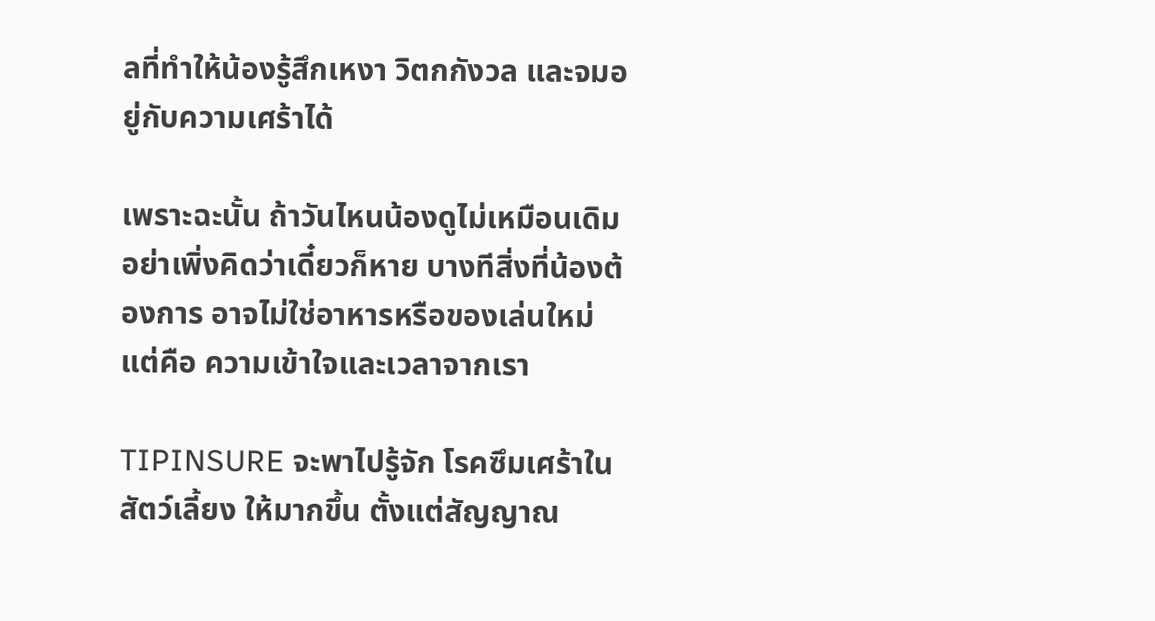ลที่ทำให้น้องรู้สึกเหงา วิตกกังวล และจมอยู่กับความเศร้าได้

เพราะฉะนั้น ถ้าวันไหนน้องดูไม่เหมือนเดิม อย่าเพิ่งคิดว่าเดี๋ยวก็หาย บางทีสิ่งที่น้องต้องการ อาจไม่ใช่อาหารหรือของเล่นใหม่ แต่คือ ความเข้าใจและเวลาจากเรา

TIPINSURE จะพาไปรู้จัก โรคซึมเศร้าในสัตว์เลี้ยง ให้มากขึ้น ตั้งแต่สัญญาณ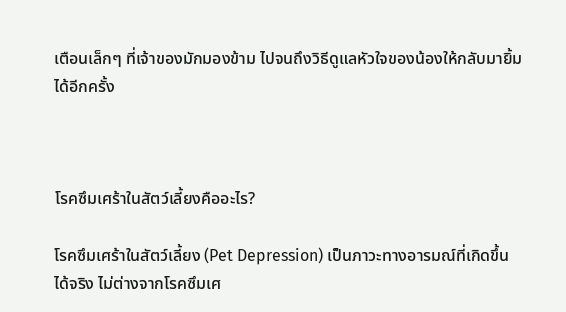เตือนเล็กๆ ที่เจ้าของมักมองข้าม ไปจนถึงวิธีดูแลหัวใจของน้องให้กลับมายิ้มได้อีกครั้ง



โรคซึมเศร้าในสัตว์เลี้ยงคืออะไร?

โรคซึมเศร้าในสัตว์เลี้ยง (Pet Depression) เป็นภาวะทางอารมณ์ที่เกิดขึ้นได้จริง ไม่ต่างจากโรคซึมเศ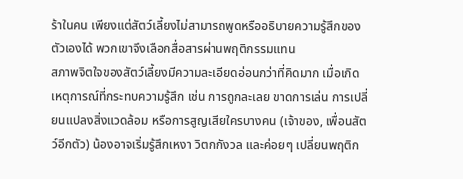ร้าในคน เพียงแต่สัตว์เลี้ยงไม่สามารถพูดหรืออธิบายความรู้สึกของตัวเองได้ พวกเขาจึงเลือกสื่อสารผ่านพฤติกรรมแทน
สภาพจิตใจของสัตว์เลี้ยงมีความละเอียดอ่อนกว่าที่คิดมาก เมื่อเกิดเหตุการณ์ที่กระทบความรู้สึก เช่น การถูกละเลย ขาดการเล่น การเปลี่ยนแปลงสิ่งแวดล้อม หรือการสูญเสียใครบางคน (เจ้าของ, เพื่อนสัตว์อีกตัว) น้องอาจเริ่มรู้สึกเหงา วิตกกังวล และค่อยๆ เปลี่ยนพฤติก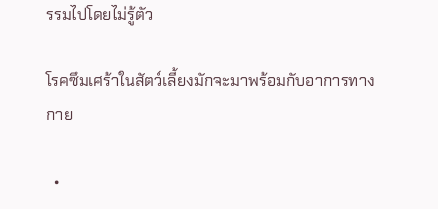รรมไปโดยไม่รู้ตัว

โรคซึมเศร้าในสัตว์เลี้ยงมักจะมาพร้อมกับอาการทางกาย

  •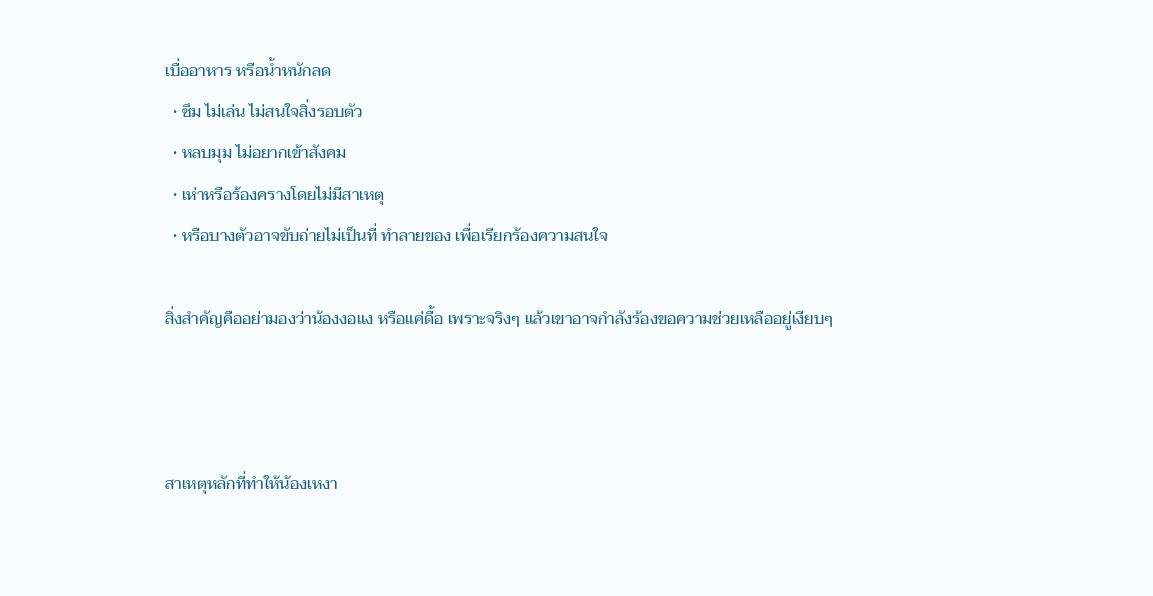เบื่ออาหาร หรือน้ำหนักลด
  • ซึม ไม่เล่น ไม่สนใจสิ่งรอบตัว
  • หลบมุม ไม่อยากเข้าสังคม
  • เห่าหรือร้องครางโดยไม่มีสาเหตุ
  • หรือบางตัวอาจขับถ่ายไม่เป็นที่ ทำลายของ เพื่อเรียกร้องความสนใจ

สิ่งสำคัญคืออย่ามองว่าน้องงอแง หรือแค่ดื้อ เพราะจริงๆ แล้วเขาอาจกำลังร้องขอความช่วยเหลืออยู่เงียบๆ



สาเหตุหลักที่ทำให้น้องเหงา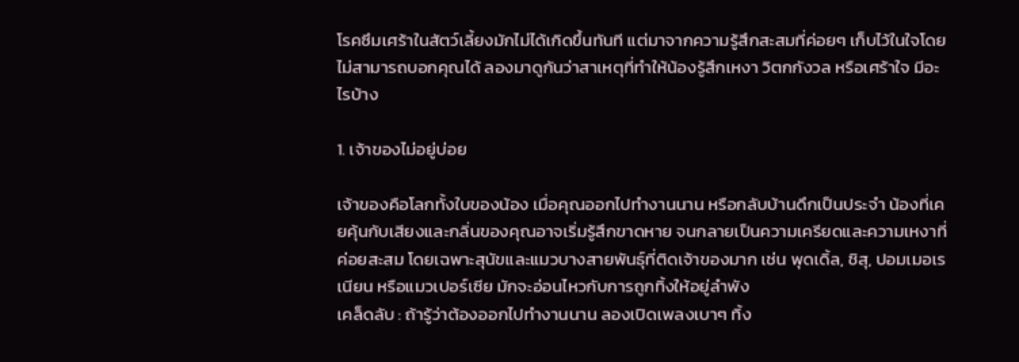โรคซึมเศร้าในสัตว์เลี้ยงมักไม่ได้เกิดขึ้นทันที แต่มาจากความรู้สึกสะสมที่ค่อยๆ เก็บไว้ในใจโดยไม่สามารถบอกคุณได้ ลองมาดูกันว่าสาเหตุที่ทำให้น้องรู้สึกเหงา วิตกกังวล หรือเศร้าใจ มีอะไรบ้าง

1. เจ้าของไม่อยู่บ่อย

เจ้าของคือโลกทั้งใบของน้อง เมื่อคุณออกไปทำงานนาน หรือกลับบ้านดึกเป็นประจำ น้องที่เคยคุ้นกับเสียงและกลิ่นของคุณอาจเริ่มรู้สึกขาดหาย จนกลายเป็นความเครียดและความเหงาที่ค่อยสะสม โดยเฉพาะสุนัขและแมวบางสายพันธุ์ที่ติดเจ้าของมาก เช่น พุดเดิ้ล, ชิสุ, ปอมเมอเรเนียน หรือแมวเปอร์เซีย มักจะอ่อนไหวกับการถูกทิ้งให้อยู่ลำพัง
เคล็ดลับ : ถ้ารู้ว่าต้องออกไปทำงานนาน ลองเปิดเพลงเบาๆ ทิ้ง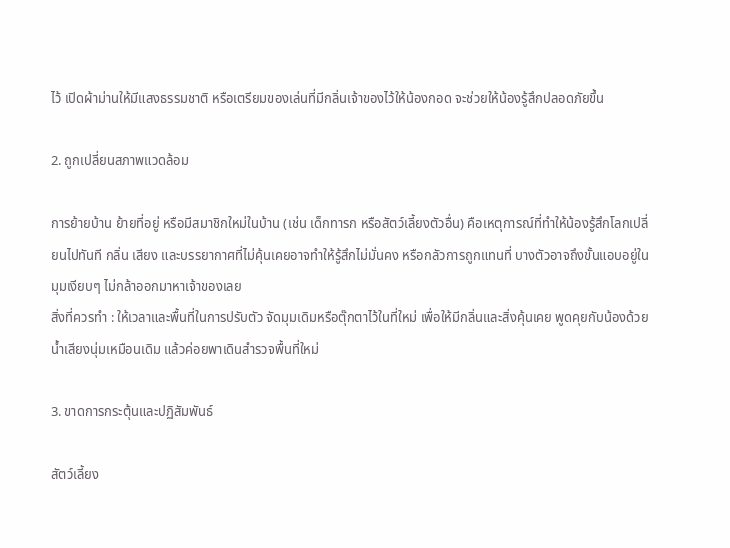ไว้ เปิดผ้าม่านให้มีแสงธรรมชาติ หรือเตรียมของเล่นที่มีกลิ่นเจ้าของไว้ให้น้องกอด จะช่วยให้น้องรู้สึกปลอดภัยขึ้น

2. ถูกเปลี่ยนสภาพแวดล้อม

การย้ายบ้าน ย้ายที่อยู่ หรือมีสมาชิกใหม่ในบ้าน (เช่น เด็กทารก หรือสัตว์เลี้ยงตัวอื่น) คือเหตุการณ์ที่ทำให้น้องรู้สึกโลกเปลี่ยนไปทันที กลิ่น เสียง และบรรยากาศที่ไม่คุ้นเคยอาจทำให้รู้สึกไม่มั่นคง หรือกลัวการถูกแทนที่ บางตัวอาจถึงขั้นแอบอยู่ในมุมเงียบๆ ไม่กล้าออกมาหาเจ้าของเลย
สิ่งที่ควรทำ : ให้เวลาและพื้นที่ในการปรับตัว จัดมุมเดิมหรือตุ๊กตาไว้ในที่ใหม่ เพื่อให้มีกลิ่นและสิ่งคุ้นเคย พูดคุยกับน้องด้วยน้ำเสียงนุ่มเหมือนเดิม แล้วค่อยพาเดินสำรวจพื้นที่ใหม่

3. ขาดการกระตุ้นและปฏิสัมพันธ์

สัตว์เลี้ยง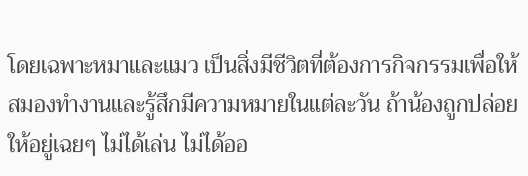โดยเฉพาะหมาและแมว เป็นสิ่งมีชีวิตที่ต้องการกิจกรรมเพื่อให้สมองทำงานและรู้สึกมีความหมายในแต่ละวัน ถ้าน้องถูกปล่อยให้อยู่เฉยๆ ไม่ได้เล่น ไม่ได้ออ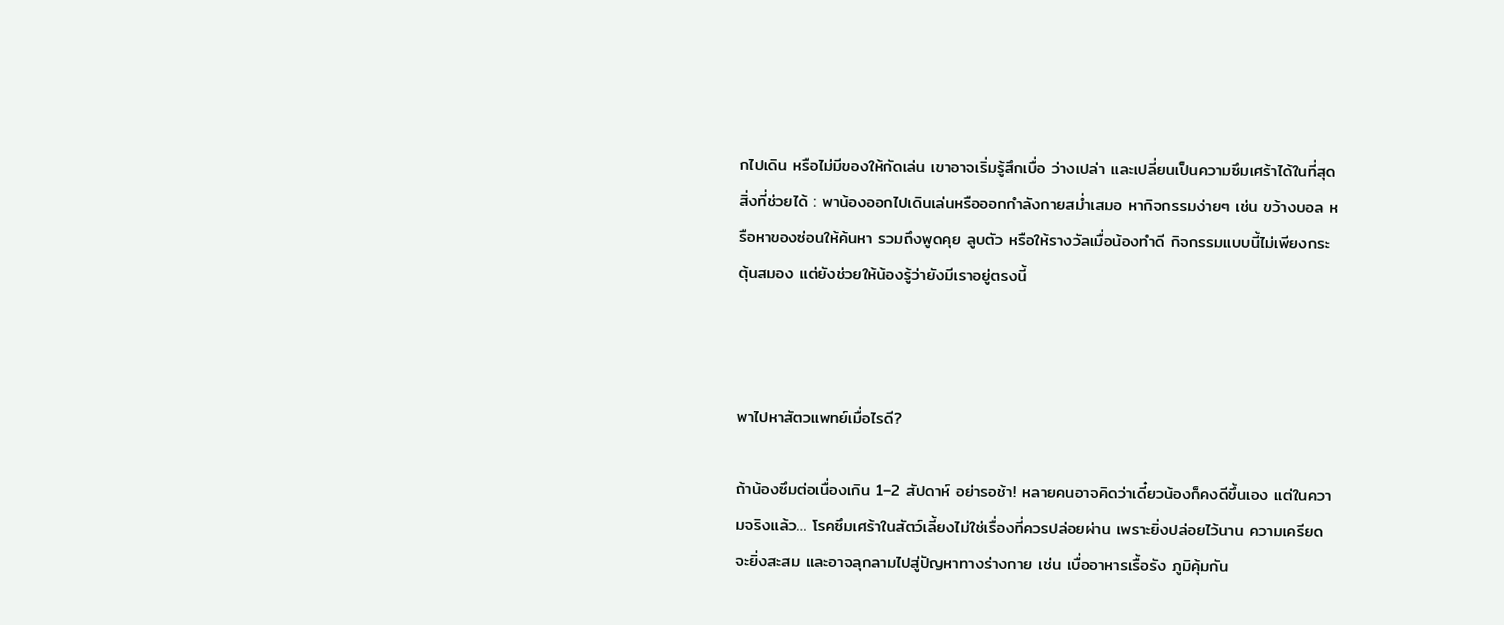กไปเดิน หรือไม่มีของให้กัดเล่น เขาอาจเริ่มรู้สึกเบื่อ ว่างเปล่า และเปลี่ยนเป็นความซึมเศร้าได้ในที่สุด
สิ่งที่ช่วยได้ : พาน้องออกไปเดินเล่นหรือออกกำลังกายสม่ำเสมอ หากิจกรรมง่ายๆ เช่น ขว้างบอล หรือหาของซ่อนให้ค้นหา รวมถึงพูดคุย ลูบตัว หรือให้รางวัลเมื่อน้องทำดี กิจกรรมแบบนี้ไม่เพียงกระตุ้นสมอง แต่ยังช่วยให้น้องรู้ว่ายังมีเราอยู่ตรงนี้



พาไปหาสัตวแพทย์เมื่อไรดี?

ถ้าน้องซึมต่อเนื่องเกิน 1–2 สัปดาห์ อย่ารอช้า! หลายคนอาจคิดว่าเดี๋ยวน้องก็คงดีขึ้นเอง แต่ในความจริงแล้ว… โรคซึมเศร้าในสัตว์เลี้ยงไม่ใช่เรื่องที่ควรปล่อยผ่าน เพราะยิ่งปล่อยไว้นาน ความเครียดจะยิ่งสะสม และอาจลุกลามไปสู่ปัญหาทางร่างกาย เช่น เบื่ออาหารเรื้อรัง ภูมิคุ้มกัน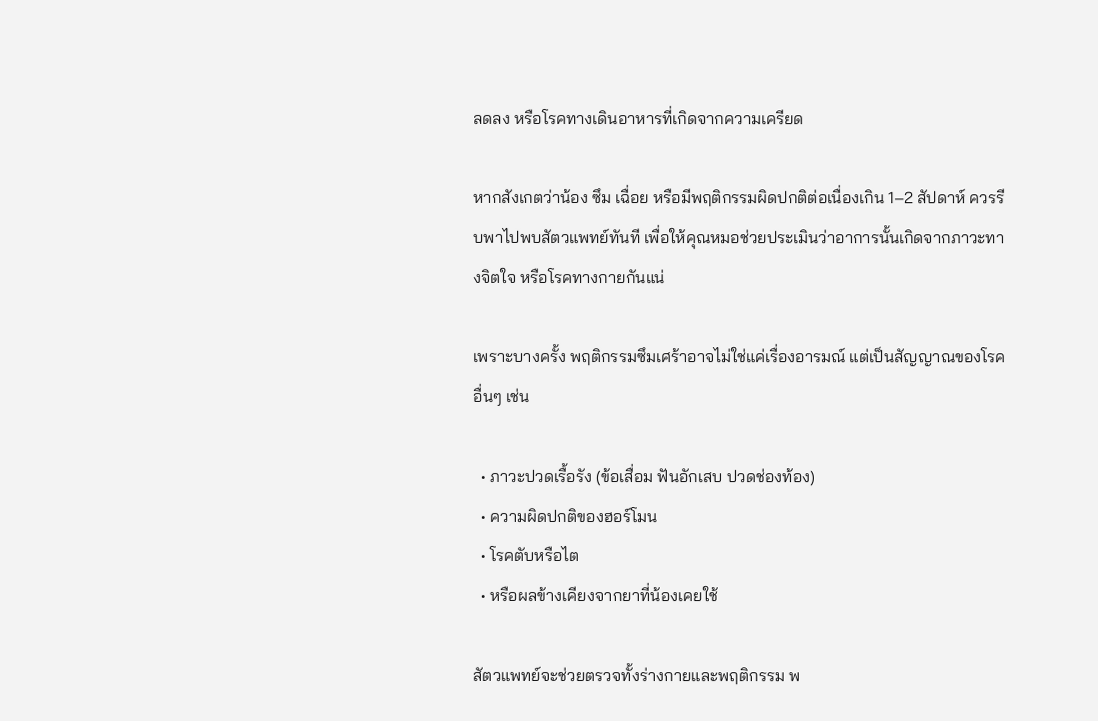ลดลง หรือโรคทางเดินอาหารที่เกิดจากความเครียด

หากสังเกตว่าน้อง ซึม เฉื่อย หรือมีพฤติกรรมผิดปกติต่อเนื่องเกิน 1–2 สัปดาห์ ควรรีบพาไปพบสัตวแพทย์ทันที เพื่อให้คุณหมอช่วยประเมินว่าอาการนั้นเกิดจากภาวะทางจิตใจ หรือโรคทางกายกันแน่

เพราะบางครั้ง พฤติกรรมซึมเศร้าอาจไม่ใช่แค่เรื่องอารมณ์ แต่เป็นสัญญาณของโรคอื่นๆ เช่น

  • ภาวะปวดเรื้อรัง (ข้อเสื่อม ฟันอักเสบ ปวดช่องท้อง)
  • ความผิดปกติของฮอร์โมน
  • โรคตับหรือไต
  • หรือผลข้างเคียงจากยาที่น้องเคยใช้

สัตวแพทย์จะช่วยตรวจทั้งร่างกายและพฤติกรรม พ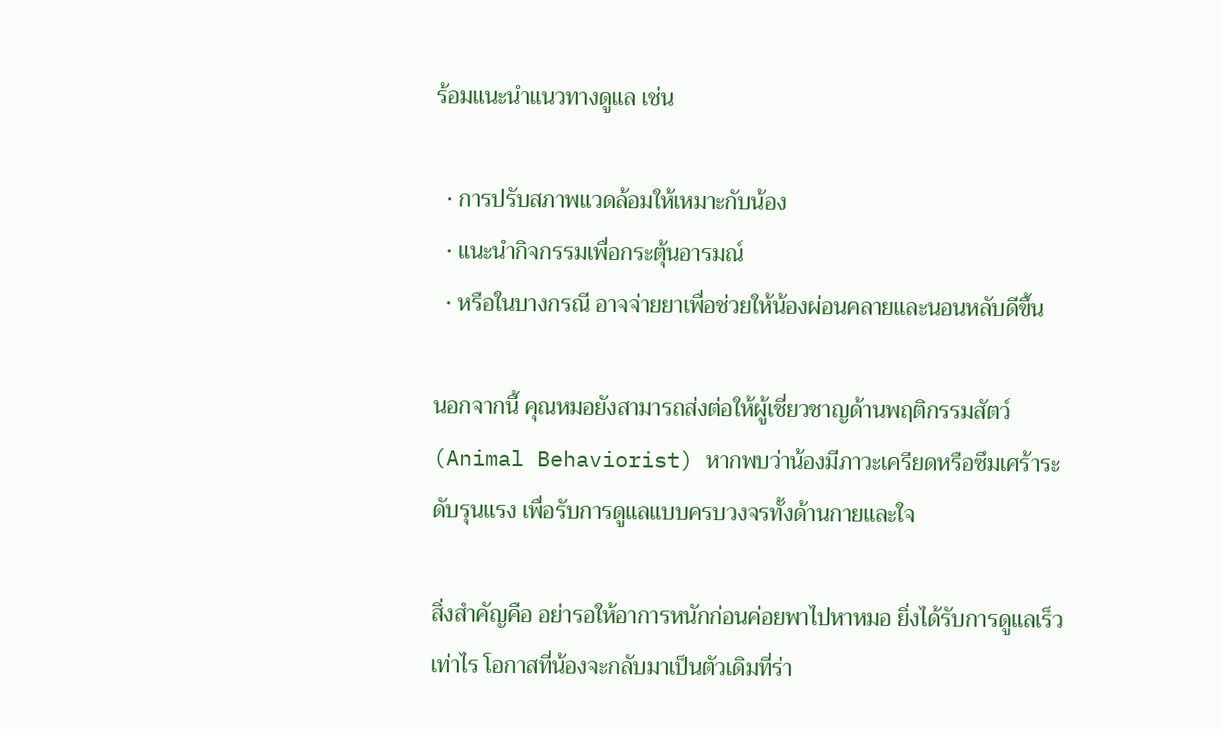ร้อมแนะนำแนวทางดูแล เช่น

  • การปรับสภาพแวดล้อมให้เหมาะกับน้อง
  • แนะนำกิจกรรมเพื่อกระตุ้นอารมณ์
  • หรือในบางกรณี อาจจ่ายยาเพื่อช่วยให้น้องผ่อนคลายและนอนหลับดีขึ้น

นอกจากนี้ คุณหมอยังสามารถส่งต่อให้ผู้เชี่ยวชาญด้านพฤติกรรมสัตว์ (Animal Behaviorist) หากพบว่าน้องมีภาวะเครียดหรือซึมเศร้าระดับรุนแรง เพื่อรับการดูแลแบบครบวงจรทั้งด้านกายและใจ

สิ่งสำคัญคือ อย่ารอให้อาการหนักก่อนค่อยพาไปหาหมอ ยิ่งได้รับการดูแลเร็วเท่าไร โอกาสที่น้องจะกลับมาเป็นตัวเดิมที่ร่า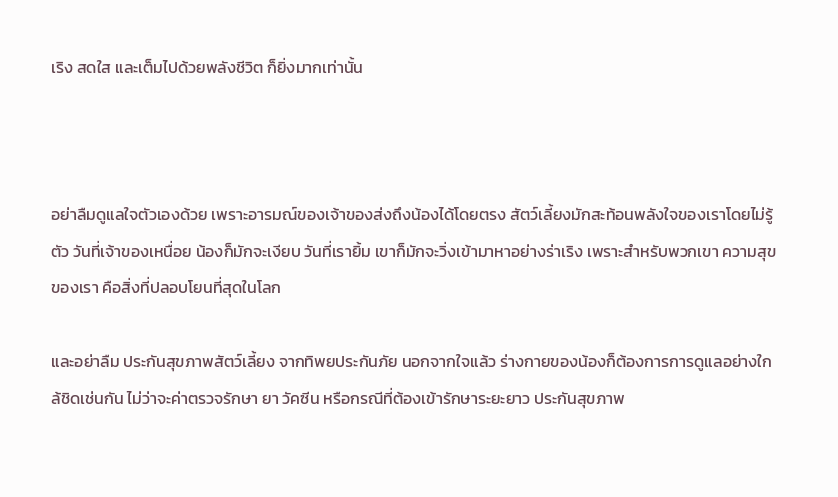เริง สดใส และเต็มไปด้วยพลังชีวิต ก็ยิ่งมากเท่านั้น



อย่าลืมดูแลใจตัวเองด้วย เพราะอารมณ์ของเจ้าของส่งถึงน้องได้โดยตรง สัตว์เลี้ยงมักสะท้อนพลังใจของเราโดยไม่รู้ตัว วันที่เจ้าของเหนื่อย น้องก็มักจะเงียบ วันที่เรายิ้ม เขาก็มักจะวิ่งเข้ามาหาอย่างร่าเริง เพราะสำหรับพวกเขา ความสุขของเรา คือสิ่งที่ปลอบโยนที่สุดในโลก

และอย่าลืม ประกันสุขภาพสัตว์เลี้ยง จากทิพยประกันภัย นอกจากใจแล้ว ร่างกายของน้องก็ต้องการการดูแลอย่างใกล้ชิดเช่นกัน ไม่ว่าจะค่าตรวจรักษา ยา วัคซีน หรือกรณีที่ต้องเข้ารักษาระยะยาว ประกันสุขภาพ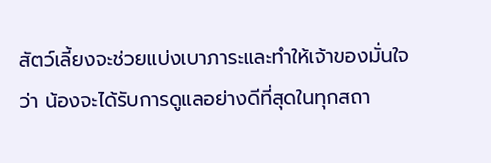สัตว์เลี้ยงจะช่วยแบ่งเบาภาระและทำให้เจ้าของมั่นใจว่า น้องจะได้รับการดูแลอย่างดีที่สุดในทุกสถา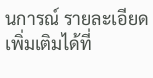นการณ์ รายละเอียดเพิ่มเติมได้ที่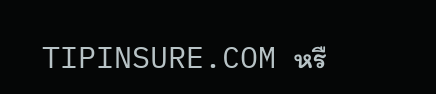TIPINSURE.COM หรื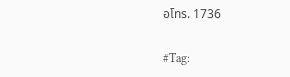อโทร. 1736

#Tag: